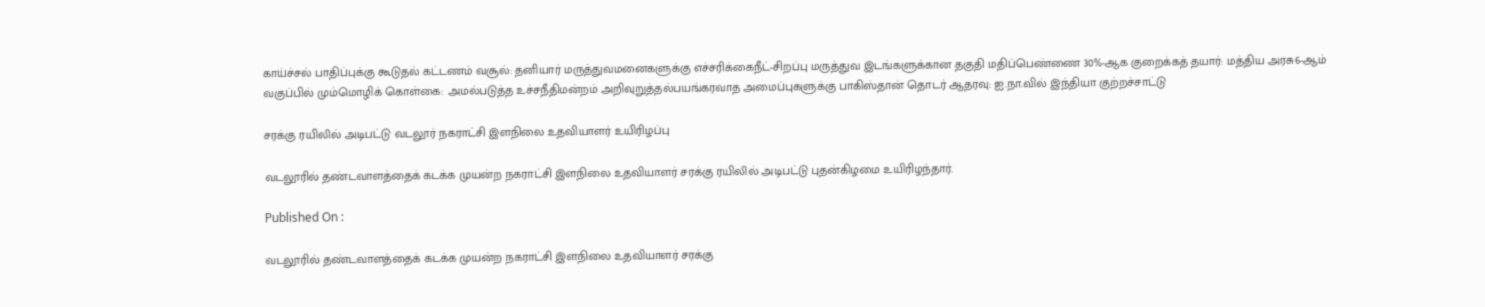காய்ச்சல் பாதிப்புக்கு கூடுதல் கட்டணம் வசூல்: தனியார் மருத்துவமனைகளுக்கு எச்சரிக்கைநீட்-சிறப்பு மருத்துவ இடங்களுக்கான தகுதி மதிப்பெண்ணை 30%-ஆக குறைக்கத் தயார்: மத்திய அரசு6-ஆம் வகுப்பில் மும்மொழிக் கொள்கை: அமல்படுத்த உச்சநீதிமன்றம் அறிவுறுத்தல்பயங்கரவாத அமைப்புகளுக்கு பாகிஸ்தான் தொடர் ஆதரவு: ஐ.நா.வில் இந்தியா குற்றச்சாட்டு

சரக்கு ரயிலில் அடிபட்டு வடலூர் நகராட்சி இளநிலை உதவியாளர் உயிரிழப்பு

வடலூரில் தண்டவாளத்தைக் கடக்க முயன்ற நகராட்சி இளநிலை உதவியாளர் சரக்கு ரயிலில் அடிபட்டு புதன்கிழமை உயிரிழந்தார்.

Published On :

வடலூரில் தண்டவாளத்தைக் கடக்க முயன்ற நகராட்சி இளநிலை உதவியாளர் சரக்கு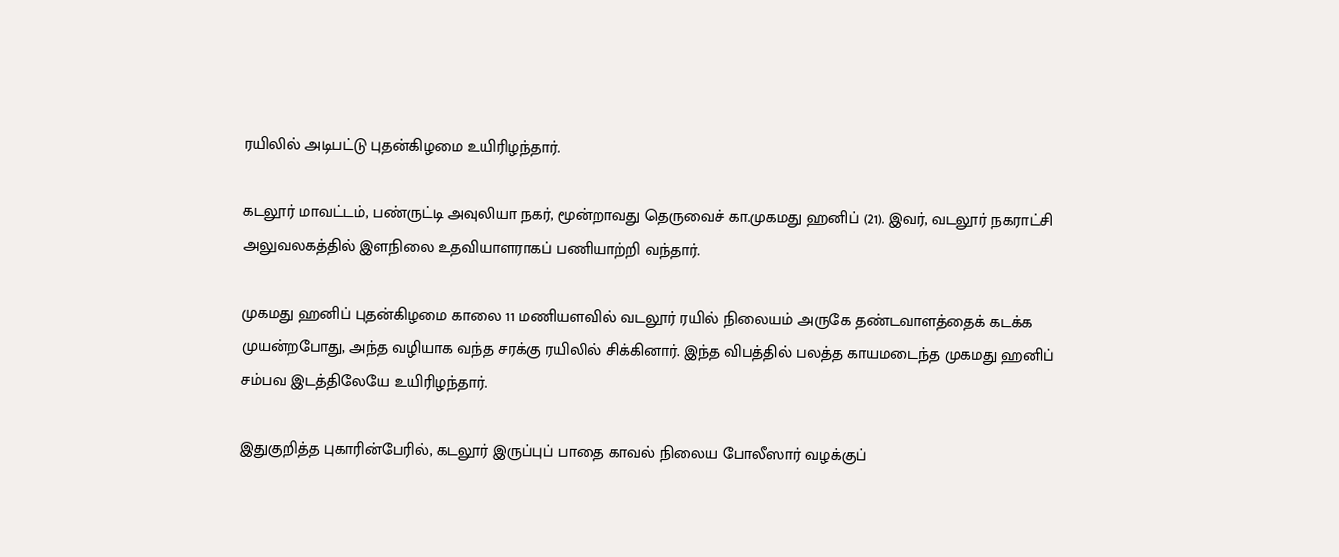ரயிலில் அடிபட்டு புதன்கிழமை உயிரிழந்தார்.

கடலூர் மாவட்டம், பண்ருட்டி அவுலியா நகர், மூன்றாவது தெருவைச் கா.முகமது ஹனிப் (21). இவர், வடலூர் நகராட்சி அலுவலகத்தில் இளநிலை உதவியாளராகப் பணியாற்றி வந்தார்.

முகமது ஹனிப் புதன்கிழமை காலை 11 மணியளவில் வடலூர் ரயில் நிலையம் அருகே தண்டவாளத்தைக் கடக்க முயன்றபோது, அந்த வழியாக வந்த சரக்கு ரயிலில் சிக்கினார். இந்த விபத்தில் பலத்த காயமடைந்த முகமது ஹனிப் சம்பவ இடத்திலேயே உயிரிழந்தார்.

இதுகுறித்த புகாரின்பேரில், கடலூர் இருப்புப் பாதை காவல் நிலைய போலீஸார் வழக்குப்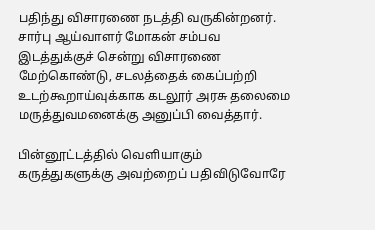பதிந்து விசாரணை நடத்தி வருகின்றனர். சார்பு ஆய்வாளர் மோகன் சம்பவ இடத்துக்குச் சென்று விசாரணை மேற்கொண்டு, சடலத்தைக் கைப்பற்றி உடற்கூறாய்வுக்காக கடலூர் அரசு தலைமை மருத்துவமனைக்கு அனுப்பி வைத்தார்.

பின்னூட்டத்தில் வெளியாகும் கருத்துகளுக்கு அவற்றைப் பதிவிடுவோரே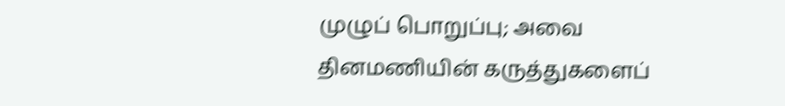முழுப் பொறுப்பு; அவை தினமணியின் கருத்துகளைப்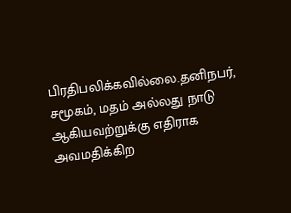பிரதிபலிக்கவில்லை.தனிநபர், சமூகம், மதம் அல்லது நாடு ஆகியவற்றுக்கு எதிராக அவமதிக்கிற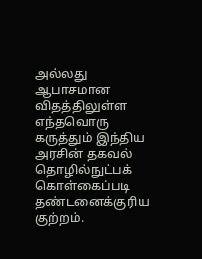அல்லது ஆபாசமான விதத்திலுள்ள எந்தவொரு கருத்தும் இந்திய அரசின் தகவல் தொழில்நுட்பக் கொள்கைப்படி தண்டனைக்குரிய குற்றம்.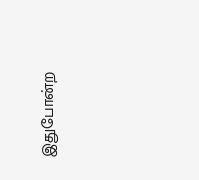இதுபோன்ற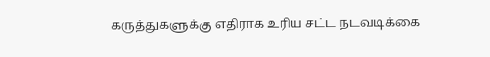கருத்துகளுக்கு எதிராக உரிய சட்ட நடவடிக்கை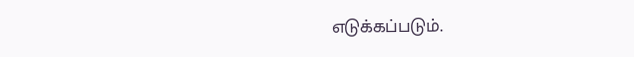எடுக்கப்படும்.